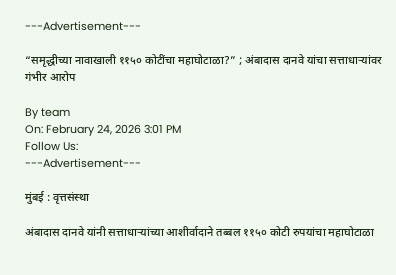---Advertisement---

“समृद्धीच्या नावाखाली ११५० कोटींचा महाघोटाळा?” ; अंबादास दानवे यांचा सत्ताधाऱ्यांवर गंभीर आरोप

By team
On: February 24, 2026 3:01 PM
Follow Us:
---Advertisement---

मुंबई : वृत्तसंस्था

अंबादास दानवे यांनी सत्ताधाऱ्यांच्या आशीर्वादाने तब्बल ११५० कोटी रुपयांचा महाघोटाळा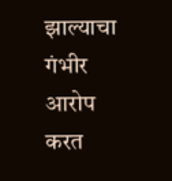झाल्याचा गंभीर आरोप करत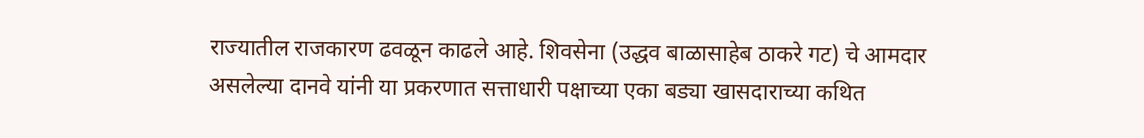राज्यातील राजकारण ढवळून काढले आहे. शिवसेना (उद्धव बाळासाहेब ठाकरे गट) चे आमदार असलेल्या दानवे यांनी या प्रकरणात सत्ताधारी पक्षाच्या एका बड्या खासदाराच्या कथित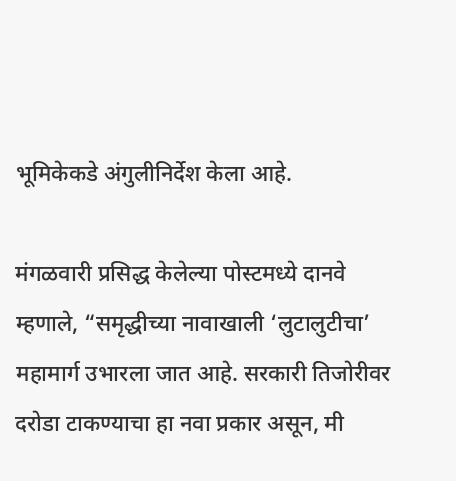भूमिकेकडे अंगुलीनिर्देश केला आहे.

मंगळवारी प्रसिद्ध केलेल्या पोस्टमध्ये दानवे म्हणाले, “समृद्धीच्या नावाखाली ‘लुटालुटीचा’ महामार्ग उभारला जात आहे. सरकारी तिजोरीवर दरोडा टाकण्याचा हा नवा प्रकार असून, मी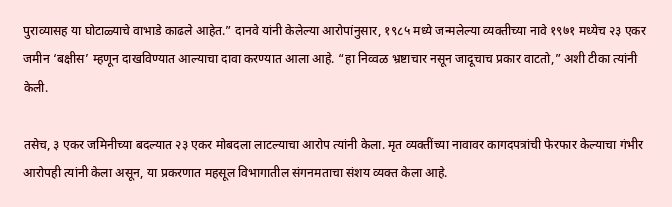पुराव्यासह या घोटाळ्याचे वाभाडे काढले आहेत.” दानवे यांनी केलेल्या आरोपांनुसार, १९८५ मध्ये जन्मलेल्या व्यक्तीच्या नावे १९७१ मध्येच २३ एकर जमीन ‘बक्षीस’ म्हणून दाखविण्यात आल्याचा दावा करण्यात आला आहे. “हा निव्वळ भ्रष्टाचार नसून जादूचाच प्रकार वाटतो,” अशी टीका त्यांनी केली.

तसेच, ३ एकर जमिनीच्या बदल्यात २३ एकर मोबदला लाटल्याचा आरोप त्यांनी केला. मृत व्यक्तींच्या नावावर कागदपत्रांची फेरफार केल्याचा गंभीर आरोपही त्यांनी केला असून, या प्रकरणात महसूल विभागातील संगनमताचा संशय व्यक्त केला आहे.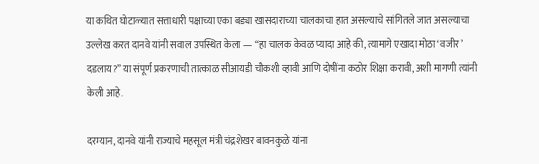या कथित घोटाळ्यात सत्ताधारी पक्षाच्या एका बड्या खासदाराच्या चालकाचा हात असल्याचे सांगितले जात असल्याचा उल्लेख करत दानवे यांनी सवाल उपस्थित केला — “हा चालक केवळ प्यादा आहे की, त्यामागे एखादा मोठा ‘वजीर’ दडलाय?” या संपूर्ण प्रकरणाची तात्काळ सीआयडी चौकशी व्हावी आणि दोषींना कठोर शिक्षा करावी, अशी मागणी त्यांनी केली आहे.

दरम्यान, दानवे यांनी राज्याचे महसूल मंत्री चंद्रशेखर बावनकुळे यांना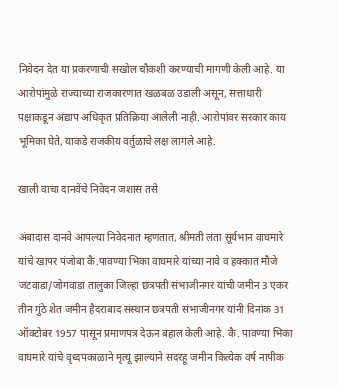निवेदन देत या प्रकरणाची सखोल चौकशी करण्याची मागणी केली आहे. या आरोपांमुळे राज्याच्या राजकारणात खळबळ उडाली असून, सत्ताधारी पक्षाकडून अद्याप अधिकृत प्रतिक्रिया आलेली नाही. आरोपांवर सरकार काय भूमिका घेते, याकडे राजकीय वर्तुळाचे लक्ष लागले आहे.

खाली वाचा दानवेंचे निवेदन जशास तसे

अंबादास दानवे आपल्या निवेदनात म्हणतात, श्रीमती लता सूर्यभान वाघमारे यांचे खापर पंजोबा कै.पावण्या भिका वाघमारे यांच्या नावे व हक्कात मौजे जटवाडा/जोगवाडा तालुका जिल्हा छत्रपती संभाजीनगर यांची जमीन 3 एकर तीन गुंठे शेत जमीन हैदराबाद संस्थान छत्रपती संभाजीनगर यांनी दिनांक 31 ऑक्टोबर 1957 पासून प्रमाणपत्र देऊन बहाल केली आहे. कै. पावण्या भिका वाघमारे यांचे वृध्दपकाळाने मृत्यू झाल्याने सदरहू जमीन कित्येक वर्ष नापीक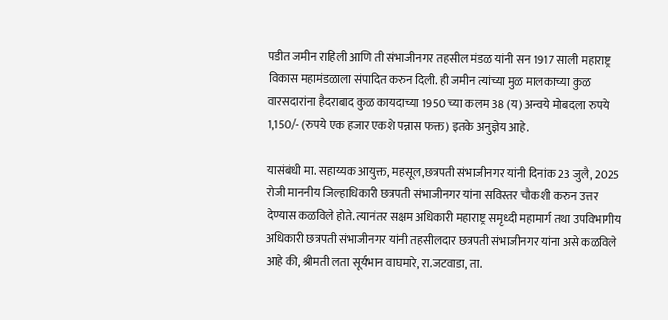पडीत जमीन राहिली आणि ती संभाजीनगर तहसील मंडळ यांनी सन 1917 साली महाराष्ट्र विकास महामंडळाला संपादित करुन दिली. ही जमीन त्यांच्या मुळ मालकाच्या कुळ वारसदारांना हैदराबाद कुळ कायदाच्या 1950 च्या कलम 38 (य) अन्वये मोबदला रुपये 1,150/- (रुपये एक हजार एकशे पन्नास फक्त) इतके अनुज्ञेय आहे.

यासंबंधी मा. सहाय्यक आयुक्त, महसूल,छत्रपती संभाजीनगर यांनी दिनांक 23 जुलै, 2025 रोजी माननीय जिल्हाधिकारी छत्रपती संभाजीनगर यांना सविस्तर चौकशी करुन उत्तर देण्यास कळविले होते. त्यानंतर सक्षम अधिकारी महाराष्ट्र समृध्दी महामार्ग तथा उपविभागीय अधिकारी छत्रपती संभाजीनगर यांनी तहसीलदार छत्रपती संभाजीनगर यांना असे कळविले आहे की, श्रीमती लता सूर्यभान वाघमारे, रा.जटवाडा, ता.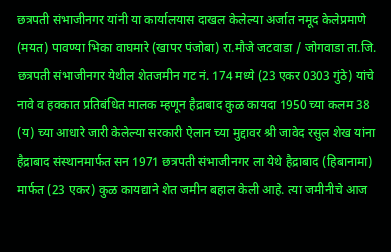छत्रपती संभाजीनगर यांनी या कार्यालयास दाखल केलेल्या अर्जात नमूद केलेप्रमाणे (मयत) पावण्या भिका वाघमारे (खापर पंजोबा) रा.मौजे जटवाडा / जोगवाडा ता.जि. छत्रपती संभाजीनगर येथील शेतजमीन गट नं. 174 मध्ये (23 एकर 0303 गुंठे) यांचे नावे व हक्कात प्रतिबंधित मालक म्हणून हैद्राबाद कुळ कायदा 1950 च्या कलम 38 (य) च्या आधारे जारी केलेल्या सरकारी ऐलान च्या मुद्दावर श्री जावेद रसुल शेख यांना हैद्राबाद संस्थानमार्फत सन 1971 छत्रपती संभाजीनगर ला येथे हैद्राबाद (हिबानामा) मार्फत (23 एकर) कुळ कायद्याने शेत जमीन बहाल केली आहे. त्या जमीनीचे आज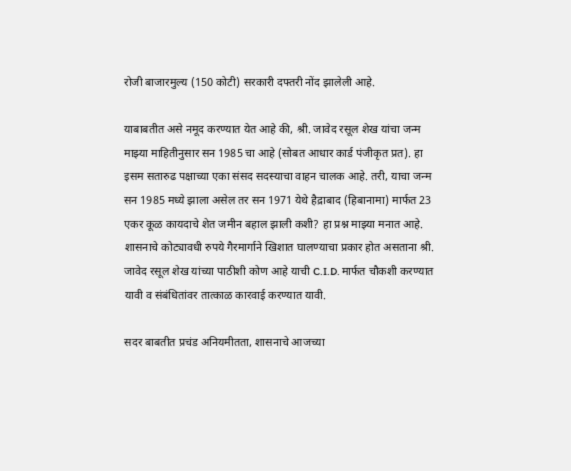रोजी बाजारमुल्य (150 कोटी) सरकारी दफ्तरी नोंद झालेली आहे.

याबाबतीत असे नमूद करण्यात येत आहे की, श्री. जावेद रसूल शेख यांचा जन्म माझ्या माहितीनुसार सन 1985 चा आहे (सोबत आधार कार्ड पंजीकृत प्रत). हा इसम सतारुढ पक्षाच्या एका संसद सदस्याचा वाहन चालक आहे. तरी, याचा जन्म सन 1985 मध्ये झाला असेल तर सन 1971 येथे हैद्राबाद (हिबानामा) मार्फत 23 एकर कूळ कायदाचे शेत जमीन बहाल झाली कशी? हा प्रश्न माझ्या मनात आहे. शासनाचे कोट्यावधी रुपये गैरमार्गाने खिशात घालण्याचा प्रकार होत असताना श्री. जावेद रसूल शेख यांच्या पाठीशी कोण आहे याची C.I.D. मार्फत चौकशी करण्यात यावी व संबंधितांवर तात्काळ कारवाई करण्यात यावी.

सदर बाबतीत प्रचंड अनियमीतता, शासनाचे आजच्या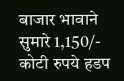बाजार भावाने सुमारे 1,150/- कोटी रुपये हडप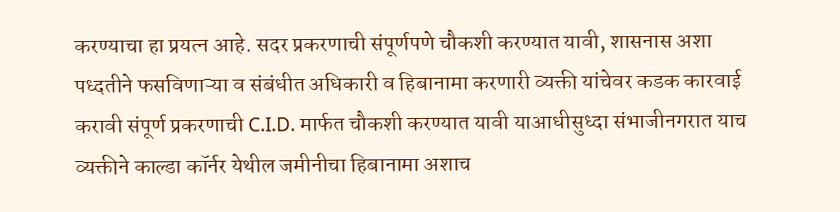करण्याचा हा प्रयत्न आहे. सदर प्रकरणाची संपूर्णपणे चौकशी करण्यात यावी, शासनास अशा पध्दतीने फसविणाऱ्या व संबंधीत अधिकारी व हिबानामा करणारी व्यक्ती यांचेवर कडक कारवाई करावी संपूर्ण प्रकरणाची C.I.D. मार्फत चौकशी करण्यात यावी याआधीसुध्दा संभाजीनगरात याच व्यक्तीने काल्डा कॉर्नर येथील जमीनीचा हिबानामा अशाच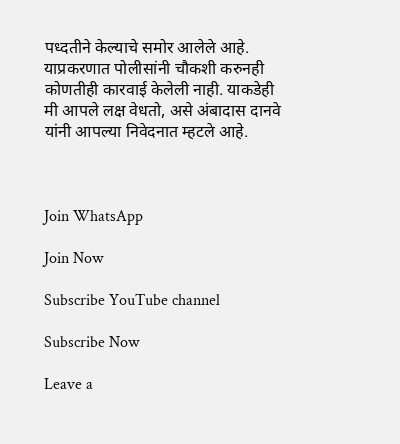पध्दतीने केल्याचे समोर आलेले आहे. याप्रकरणात पोलीसांनी चौकशी करुनही कोणतीही कारवाई केलेली नाही. याकडेही मी आपले लक्ष वेधतो, असे अंबादास दानवे यांनी आपल्या निवेदनात म्हटले आहे.



Join WhatsApp

Join Now

Subscribe YouTube channel

Subscribe Now

Leave a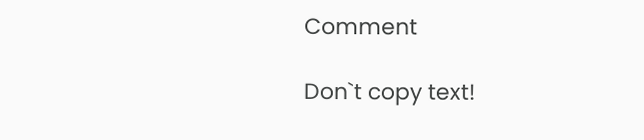Comment

Don`t copy text!